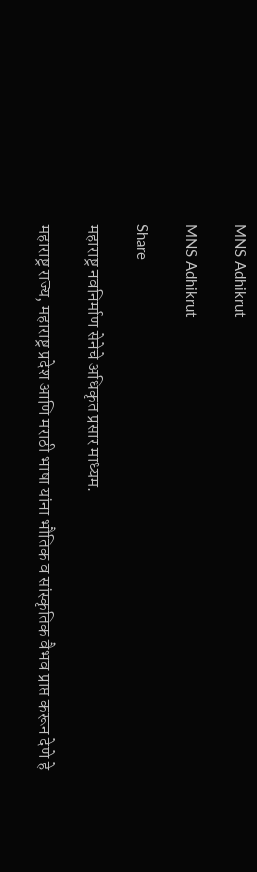MNS Adhikrut

MNS Adhikrut

Share

महाराष्ट्र नवनिर्माण सेनेचे अधिकृत प्रसार माध्यम.

महाराष्ट्र राज्य, महाराष्ट्र प्रदेश आणि मराठी भाषा यांना भौतिक व सांस्कृतिक वैभव प्राप्त करून देणे हे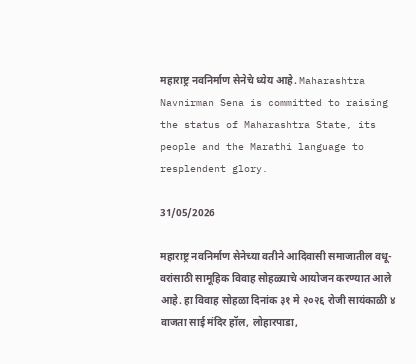महाराष्ट्र नवनिर्माण सेनेचे ध्येय आहे. Maharashtra Navnirman Sena is committed to raising the status of Maharashtra State, its people and the Marathi language to resplendent glory.

31/05/2026

महाराष्ट्र नवनिर्माण सेनेच्या वतीने आदिवासी समाजातील वधू-वरांसाठी सामूहिक विवाह सोहळ्याचे आयोजन करण्यात आले आहे. हा विवाह सोहळा दिनांक ३१ मे २०२६ रोजी सायंकाळी ४ वाजता साई मंदिर हॉल, लोहारपाडा,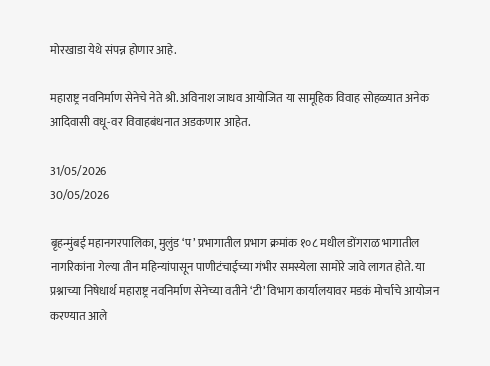मोरखाडा येथे संपन्न होणार आहे.

महाराष्ट्र नवनिर्माण सेनेचे नेते श्री. अविनाश जाधव आयोजित या सामूहिक विवाह सोहळ्यात अनेक आदिवासी वधू-वर विवाहबंधनात अडकणार आहेत.

31/05/2026
30/05/2026

बृहन्मुंबई महानगरपालिका, मुलुंड ‘प’ प्रभागातील प्रभाग क्रमांक १०८ मधील डोंगराळ भागातील नागरिकांना गेल्या तीन महिन्यांपासून पाणीटंचाईच्या गंभीर समस्येला सामोरे जावे लागत होते. या प्रश्नाच्या निषेधार्थ महाराष्ट्र नवनिर्माण सेनेच्या वतीने ‘टी’ विभाग कार्यालयावर मडकं मोर्चाचे आयोजन करण्यात आले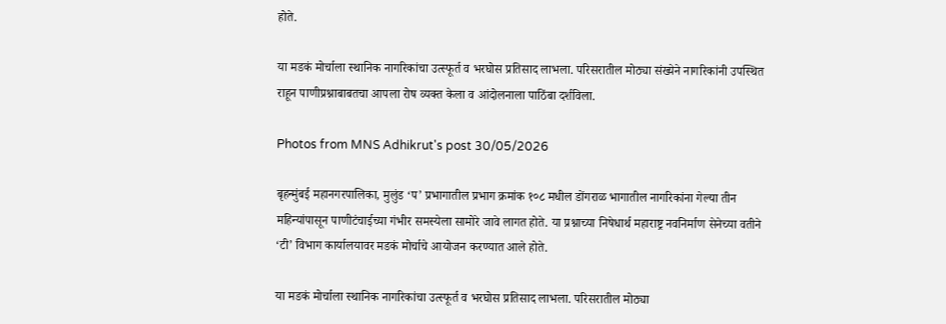होते.

या मडकं मोर्चाला स्थानिक नागरिकांचा उत्स्फूर्त व भरघोस प्रतिसाद लाभला. परिसरातील मोठ्या संख्येने नागरिकांनी उपस्थित राहून पाणीप्रश्नाबाबतचा आपला रोष व्यक्त केला व आंदोलनाला पाठिंबा दर्शविला.

Photos from MNS Adhikrut's post 30/05/2026

बृहन्मुंबई महानगरपालिका, मुलुंड ‘प’ प्रभागातील प्रभाग क्रमांक १०८ मधील डोंगराळ भागातील नागरिकांना गेल्या तीन महिन्यांपासून पाणीटंचाईच्या गंभीर समस्येला सामोरे जावे लागत होते. या प्रश्नाच्या निषेधार्थ महाराष्ट्र नवनिर्माण सेनेच्या वतीने ‘टी’ विभाग कार्यालयावर मडकं मोर्चाचे आयोजन करण्यात आले होते.

या मडकं मोर्चाला स्थानिक नागरिकांचा उत्स्फूर्त व भरघोस प्रतिसाद लाभला. परिसरातील मोठ्या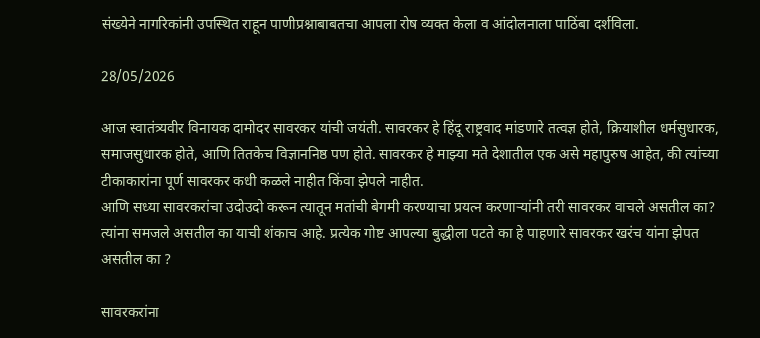संख्येने नागरिकांनी उपस्थित राहून पाणीप्रश्नाबाबतचा आपला रोष व्यक्त केला व आंदोलनाला पाठिंबा दर्शविला.

28/05/2026

आज स्वातंत्र्यवीर विनायक दामोदर सावरकर यांची जयंती. सावरकर हे हिंदू राष्ट्रवाद मांडणारे तत्वज्ञ होते, क्रियाशील धर्मसुधारक, समाजसुधारक होते, आणि तितकेच विज्ञाननिष्ठ पण होते. सावरकर हे माझ्या मते देशातील एक असे महापुरुष आहेत, की त्यांच्या टीकाकारांना पूर्ण सावरकर कधी कळले नाहीत किंवा झेपले नाहीत.
आणि सध्या सावरकरांचा उदोउदो करून त्यातून मतांची बेगमी करण्याचा प्रयत्न करणाऱ्यांनी तरी सावरकर वाचले असतील का? त्यांना समजले असतील का याची शंकाच आहे. प्रत्येक गोष्ट आपल्या बुद्धीला पटते का हे पाहणारे सावरकर खरंच यांना झेपत असतील का ?

सावरकरांना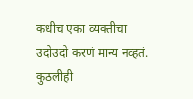कधीच एका व्यक्तीचा उदोउदो करणं मान्य नव्हतं. कुठलीही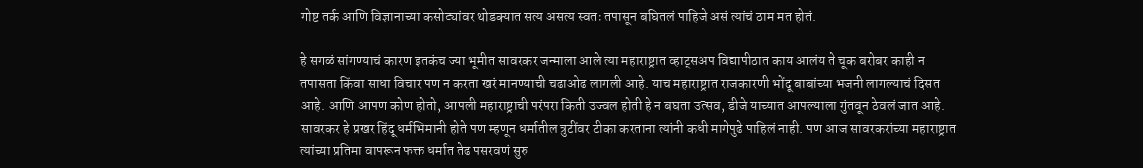गोष्ट तर्क आणि विज्ञानाच्या कसोट्यांवर थोडक्यात सत्य असत्य स्वतः तपासून बघितलं पाहिजे असं त्यांचं ठाम मत होतं.

हे सगळं सांगण्याचं कारण इतकंच ज्या भूमीत सावरकर जन्माला आले त्या महाराष्ट्रात व्हाट्सअप विद्यापीठात काय आलंय ते चूक बरोबर काही न तपासता किंवा साधा विचार पण न करता खरं मानण्याची चढाओढ लागली आहे. याच महाराष्ट्रात राजकारणी भोंदू बाबांच्या भजनी लागल्याचं दिसत आहे. आणि आपण कोण होतो, आपली महाराष्ट्राची परंपरा किती उज्वल होती हे न बघता उत्सव, डीजे याच्यात आपल्याला गुंतवून ठेवलं जात आहे. सावरकर हे प्रखर हिंदू धर्मभिमानी होते पण म्हणून धर्मातील त्रुटींवर टीका करताना त्यांनी कधी मागेपुढे पाहिलं नाही. पण आज सावरकरांच्या महाराष्ट्रात त्यांच्या प्रतिमा वापरून फक्त धर्मात तेढ पसरवणं सुरु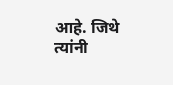आहे. जिथे त्यांनी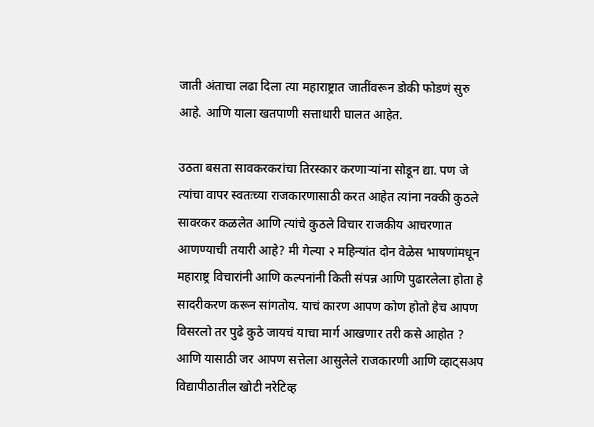जाती अंताचा लढा दिला त्या महाराष्ट्रात जातींवरून डोकी फोडणं सुरु आहे. आणि याला खतपाणी सत्ताधारी घालत आहेत.

उठता बसता सावकरकरांचा तिरस्कार करणाऱ्यांना सोडून द्या. पण जे त्यांचा वापर स्वतःच्या राजकारणासाठी करत आहेत त्यांना नक्की कुठले सावरकर कळलेत आणि त्यांचे कुठले विचार राजकीय आचरणात आणण्याची तयारी आहे? मी गेल्या २ महिन्यांत दोन वेळेस भाषणांमधून महाराष्ट्र विचारांनी आणि कल्पनांनी किती संपन्न आणि पुढारलेला होता हे सादरीकरण करून सांगतोय. याचं कारण आपण कोण होतो हेच आपण विसरलो तर पुढे कुठे जायचं याचा मार्ग आखणार तरी कसे आहोत ? आणि यासाठी जर आपण सत्तेला आसुलेले राजकारणी आणि व्हाट्सअप विद्यापीठातील खोटी नरेटिव्ह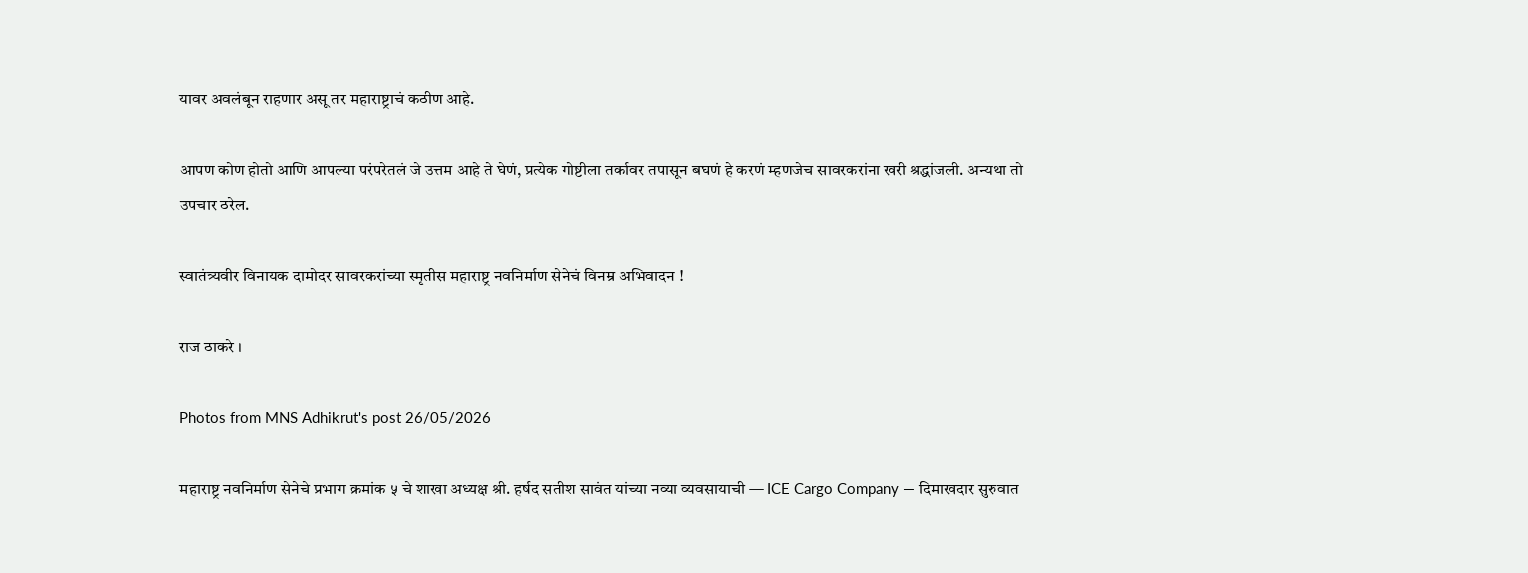यावर अवलंबून राहणार असू तर महाराष्ट्राचं कठीण आहे.

आपण कोण होतो आणि आपल्या परंपरेतलं जे उत्तम आहे ते घेणं, प्रत्येक गोष्टीला तर्कावर तपासून बघणं हे करणं म्हणजेच सावरकरांना खरी श्रद्धांजली. अन्यथा तो उपचार ठरेल.

स्वातंत्र्यवीर विनायक दामोदर सावरकरांच्या स्मृतीस महाराष्ट्र नवनिर्माण सेनेचं विनम्र अभिवादन !

राज ठाकरे ।

Photos from MNS Adhikrut's post 26/05/2026

महाराष्ट्र नवनिर्माण सेनेचे प्रभाग क्रमांक ५ चे शाखा अध्यक्ष श्री. हर्षद सतीश सावंत यांच्या नव्या व्यवसायाची — ICE Cargo Company — दिमाखदार सुरुवात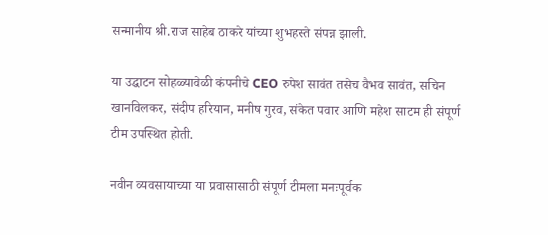सन्मानीय श्री.राज साहेब ठाकरे यांच्या शुभहस्ते संपन्न झाली.

या उद्घाटन सोहळ्यावेळी कंपनीचे CEO रुपेश सावंत तसेच वैभव सावंत, सचिन खानविलकर, संदीप हरियान, मनीष गुरव, संकेत पवार आणि महेश साटम ही संपूर्ण टीम उपस्थित होती.

नवीन व्यवसायाच्या या प्रवासासाठी संपूर्ण टीमला मनःपूर्वक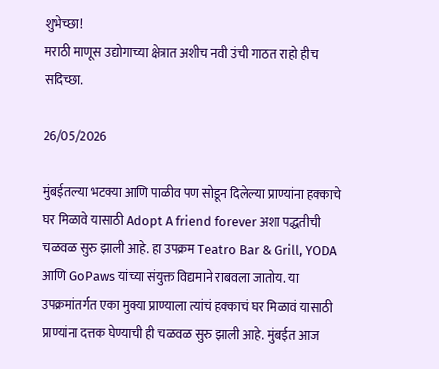शुभेच्छा!
मराठी माणूस उद्योगाच्या क्षेत्रात अशीच नवी उंची गाठत राहो हीच सदिच्छा.

26/05/2026

मुंबईतल्या भटक्या आणि पाळीव पण सोडून दिलेल्या प्राण्यांना हक्काचे घर मिळावे यासाठी Adopt A friend forever अशा पद्धतीची चळवळ सुरु झाली आहे. हा उपक्रम Teatro Bar & Grill, YODA आणि GoPaws यांच्या संयुक्त विद्यमाने राबवला जातोय. या उपक्रमांतर्गत एका मुक्या प्राण्याला त्यांचं हक्काचं घर मिळावं यासाठी प्राण्यांना दत्तक घेण्याची ही चळवळ सुरु झाली आहे. मुंबईत आज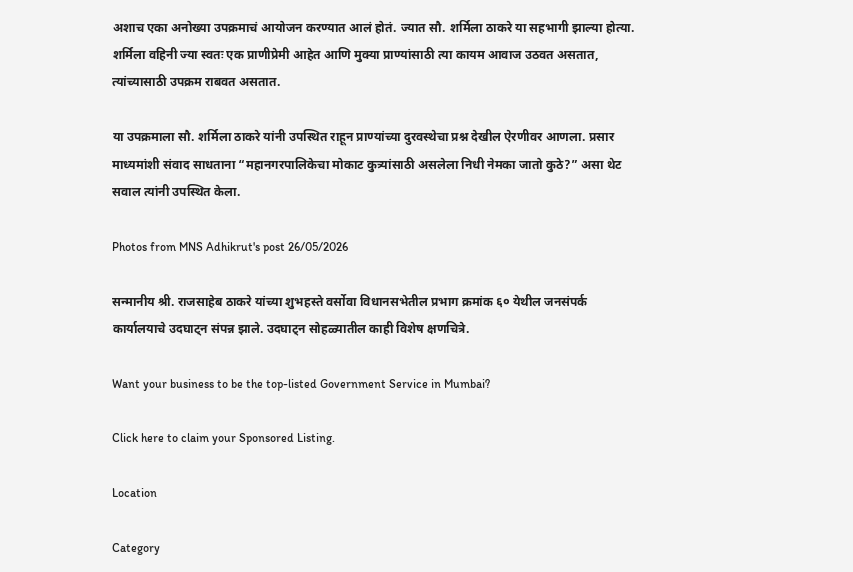अशाच एका अनोख्या उपक्रमाचं आयोजन करण्यात आलं होतं. ज्यात सौ. शर्मिला ठाकरे या सहभागी झाल्या होत्या. शर्मिला वहिनी ज्या स्वतः एक प्राणीप्रेमी आहेत आणि मुक्या प्राण्यांसाठी त्या कायम आवाज उठवत असतात, त्यांच्यासाठी उपक्रम राबवत असतात.

या उपक्रमाला सौ. शर्मिला ठाकरे यांनी उपस्थित राहून प्राण्यांच्या दुरवस्थेचा प्रश्न देखील ऐरणीवर आणला. प्रसार माध्यमांशी संवाद साधताना “महानगरपालिकेचा मोकाट कुत्र्यांसाठी असलेला निधी नेमका जातो कुठे?” असा थेट सवाल त्यांनी उपस्थित केला.

Photos from MNS Adhikrut's post 26/05/2026

सन्मानीय श्री. राजसाहेब ठाकरे यांच्या शुभहस्ते वर्सोवा विधानसभेतील प्रभाग क्रमांक ६० येथील जनसंपर्क कार्यालयाचे उदघाट्न संपन्न झाले. उदघाट्न सोहळ्यातील काही विशेष क्षणचित्रे.

Want your business to be the top-listed Government Service in Mumbai?

Click here to claim your Sponsored Listing.

Location

Category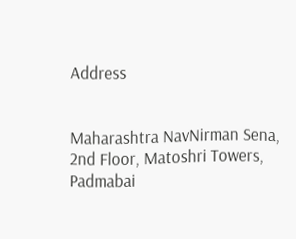Address


Maharashtra NavNirman Sena, 2nd Floor, Matoshri Towers, Padmabai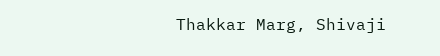Thakkar Marg, Shivaji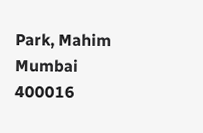Park, Mahim
Mumbai
400016